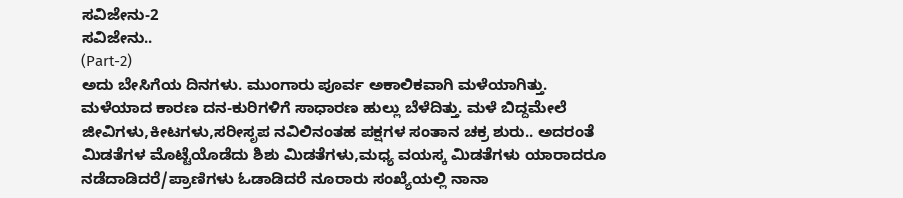ಸವಿಜೇನು-2
ಸವಿಜೇನು..
(Part-2)
ಅದು ಬೇಸಿಗೆಯ ದಿನಗಳು. ಮುಂಗಾರು ಪೂರ್ವ ಅಕಾಲಿಕವಾಗಿ ಮಳೆಯಾಗಿತ್ತು. ಮಳೆಯಾದ ಕಾರಣ ದನ-ಕುರಿಗಳಿಗೆ ಸಾಧಾರಣ ಹುಲ್ಲು ಬೆಳೆದಿತ್ತು. ಮಳೆ ಬಿದ್ದಮೇಲೆ ಜೀವಿಗಳು,ಕೀಟಗಳು,ಸರೀಸೃಪ ನವಿಲಿನಂತಹ ಪಕ್ಷಗಳ ಸಂತಾನ ಚಕ್ರ ಶುರು.. ಅದರಂತೆ ಮಿಡತೆಗಳ ಮೊಟ್ಟೆಯೊಡೆದು ಶಿಶು ಮಿಡತೆಗಳು,ಮಧ್ಯ ವಯಸ್ಕ ಮಿಡತೆಗಳು ಯಾರಾದರೂ ನಡೆದಾಡಿದರೆ/ಪ್ರಾಣಿಗಳು ಓಡಾಡಿದರೆ ನೂರಾರು ಸಂಖ್ಯೆಯಲ್ಲಿ ನಾನಾ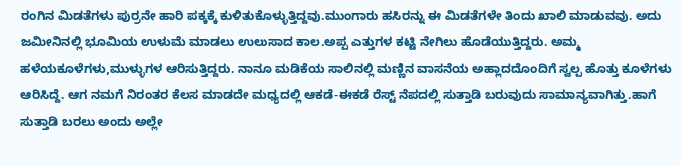ರಂಗಿನ ಮಿಡತೆಗಳು ಪುರ್ರನೇ ಹಾರಿ ಪಕ್ಕಕ್ಕೆ ಕುಳಿತುಕೊಳ್ಳುತ್ತಿದ್ದವು.ಮುಂಗಾರು ಹಸಿರನ್ನು ಈ ಮಿಡತೆಗಳೇ ತಿಂದು ಖಾಲಿ ಮಾಡುವವು. ಅದು ಜಮೀನಿನಲ್ಲಿ ಭೂಮಿಯ ಉಳುಮೆ ಮಾಡಲು ಉಲುಸಾದ ಕಾಲ.ಅಪ್ಪ ಎತ್ತುಗಳ ಕಟ್ಟಿ ನೇಗಿಲು ಹೊಡೆಯುತ್ತಿದ್ದರು. ಅಮ್ಮ ಹಳೆಯಕೂಳೆಗಳು,ಮುಳ್ಳುಗಳ ಆರಿಸುತ್ತಿದ್ದರು. ನಾನೂ ಮಡಿಕೆಯ ಸಾಲಿನಲ್ಲಿ ಮಣ್ಣಿನ ವಾಸನೆಯ ಅಹ್ಲಾದದೊಂದಿಗೆ ಸ್ವಲ್ಪ ಹೊತ್ತು ಕೂಳೆಗಳು ಆರಿಸಿದ್ದೆ. ಆಗ ನಮಗೆ ನಿರಂತರ ಕೆಲಸ ಮಾಡದೇ ಮಧ್ಯದಲ್ಲಿ ಆಕಡೆ-ಈಕಡೆ ರೆಸ್ಟ್ ನೆಪದಲ್ಲಿ ಸುತ್ತಾಡಿ ಬರುವುದು ಸಾಮಾನ್ಯವಾಗಿತ್ತು.ಹಾಗೆ ಸುತ್ತಾಡಿ ಬರಲು ಅಂದು ಅಲ್ಲೇ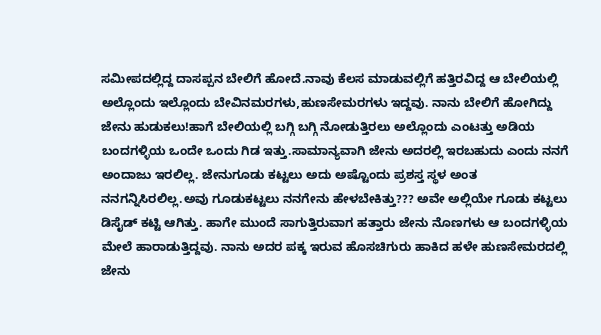ಸಮೀಪದಲ್ಲಿದ್ದ ದಾಸಪ್ಪನ ಬೇಲಿಗೆ ಹೋದೆ.ನಾವು ಕೆಲಸ ಮಾಡುವಲ್ಲಿಗೆ ಹತ್ತಿರವಿದ್ದ ಆ ಬೇಲಿಯಲ್ಲಿ ಅಲ್ಲೊಂದು ಇಲ್ಲೊಂದು ಬೇವಿನಮರಗಳು,ಹುಣಸೇಮರಗಳು ಇದ್ದವು. ನಾನು ಬೇಲಿಗೆ ಹೋಗಿದ್ದು ಜೇನು ಹುಡುಕಲು!ಹಾಗೆ ಬೇಲಿಯಲ್ಲಿ ಬಗ್ಗಿ ಬಗ್ಗಿ ನೋಡುತ್ತಿರಲು ಅಲ್ಲೊಂದು ಎಂಟತ್ತು ಅಡಿಯ ಬಂದಗಳ್ಳಿಯ ಒಂದೇ ಒಂದು ಗಿಡ ಇತ್ತು.ಸಾಮಾನ್ಯವಾಗಿ ಜೇನು ಅದರಲ್ಲಿ ಇರಬಹುದು ಎಂದು ನನಗೆ ಅಂದಾಜು ಇರಲಿಲ್ಲ. ಜೇನುಗೂಡು ಕಟ್ಟಲು ಅದು ಅಷ್ಟೊಂದು ಪ್ರಶಸ್ತ ಸ್ಥಳ ಅಂತ ನನಗನ್ನಿಸಿರಲಿಲ್ಲ.ಅವು ಗೂಡುಕಟ್ಟಲು ನನಗೇನು ಹೇಳಬೇಕಿತ್ತು??? ಅವೇ ಅಲ್ಲಿಯೇ ಗೂಡು ಕಟ್ಟಲು ಡಿಸೈಡ್ ಕಟ್ಟಿ ಆಗಿತ್ತು. ಹಾಗೇ ಮುಂದೆ ಸಾಗುತ್ತಿರುವಾಗ ಹತ್ತಾರು ಜೇನು ನೊಣಗಳು ಆ ಬಂದಗಳ್ಳಿಯ ಮೇಲೆ ಹಾರಾಡುತ್ತಿದ್ದವು. ನಾನು ಅದರ ಪಕ್ಕ ಇರುವ ಹೊಸಚಿಗುರು ಹಾಕಿದ ಹಳೇ ಹುಣಸೇಮರದಲ್ಲಿ ಜೇನು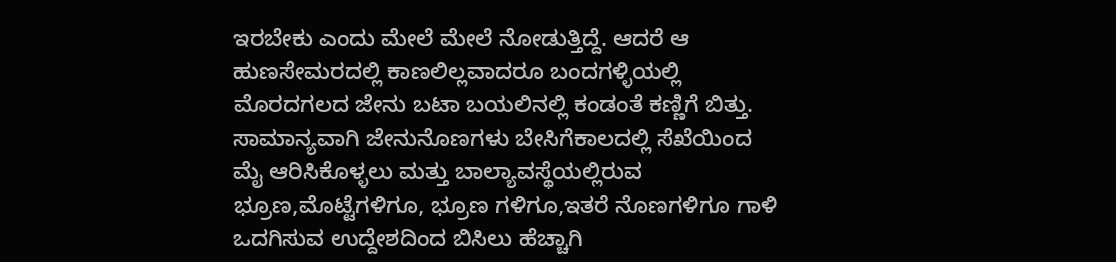ಇರಬೇಕು ಎಂದು ಮೇಲೆ ಮೇಲೆ ನೋಡುತ್ತಿದ್ದೆ. ಆದರೆ ಆ ಹುಣಸೇಮರದಲ್ಲಿ ಕಾಣಲಿಲ್ಲವಾದರೂ ಬಂದಗಳ್ಳಿಯಲ್ಲಿ ಮೊರದಗಲದ ಜೇನು ಬಟಾ ಬಯಲಿನಲ್ಲಿ ಕಂಡಂತೆ ಕಣ್ಣಿಗೆ ಬಿತ್ತು. ಸಾಮಾನ್ಯವಾಗಿ ಜೇನುನೊಣಗಳು ಬೇಸಿಗೆಕಾಲದಲ್ಲಿ ಸೆಖೆಯಿಂದ ಮೈ ಆರಿಸಿಕೊಳ್ಳಲು ಮತ್ತು ಬಾಲ್ಯಾವಸ್ಥೆಯಲ್ಲಿರುವ ಭ್ರೂಣ,ಮೊಟ್ಟೆಗಳಿಗೂ, ಭ್ರೂಣ ಗಳಿಗೂ,ಇತರೆ ನೊಣಗಳಿಗೂ ಗಾಳಿ ಒದಗಿಸುವ ಉದ್ದೇಶದಿಂದ ಬಿಸಿಲು ಹೆಚ್ಚಾಗಿ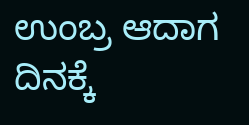ಉಂಬ್ರ ಆದಾಗ ದಿನಕ್ಕೆ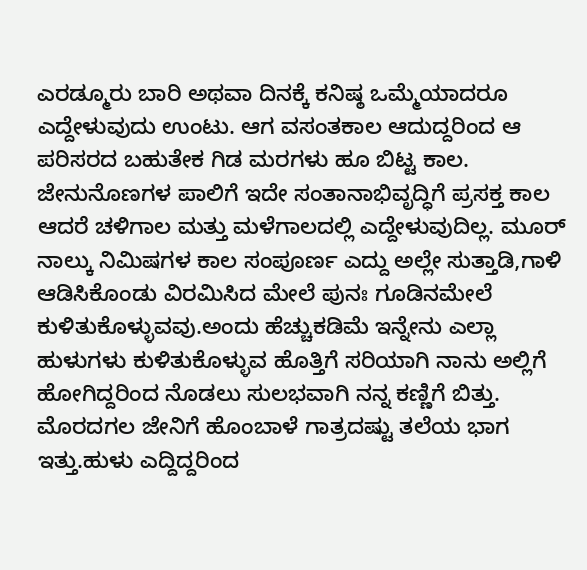ಎರಡ್ಮೂರು ಬಾರಿ ಅಥವಾ ದಿನಕ್ಕೆ ಕನಿಷ್ಠ ಒಮ್ಮೆಯಾದರೂ ಎದ್ದೇಳುವುದು ಉಂಟು. ಆಗ ವಸಂತಕಾಲ ಆದುದ್ದರಿಂದ ಆ ಪರಿಸರದ ಬಹುತೇಕ ಗಿಡ ಮರಗಳು ಹೂ ಬಿಟ್ಟ ಕಾಲ. ಜೇನುನೊಣಗಳ ಪಾಲಿಗೆ ಇದೇ ಸಂತಾನಾಭಿವೃದ್ಧಿಗೆ ಪ್ರಸಕ್ತ ಕಾಲ ಆದರೆ ಚಳಿಗಾಲ ಮತ್ತು ಮಳೆಗಾಲದಲ್ಲಿ ಎದ್ದೇಳುವುದಿಲ್ಲ. ಮೂರ್ ನಾಲ್ಕು ನಿಮಿಷಗಳ ಕಾಲ ಸಂಪೂರ್ಣ ಎದ್ದು ಅಲ್ಲೇ ಸುತ್ತಾಡಿ,ಗಾಳಿ ಆಡಿಸಿಕೊಂಡು ವಿರಮಿಸಿದ ಮೇಲೆ ಪುನಃ ಗೂಡಿನಮೇಲೆ ಕುಳಿತುಕೊಳ್ಳುವವು.ಅಂದು ಹೆಚ್ಚುಕಡಿಮೆ ಇನ್ನೇನು ಎಲ್ಲಾ ಹುಳುಗಳು ಕುಳಿತುಕೊಳ್ಳುವ ಹೊತ್ತಿಗೆ ಸರಿಯಾಗಿ ನಾನು ಅಲ್ಲಿಗೆ ಹೋಗಿದ್ದರಿಂದ ನೊಡಲು ಸುಲಭವಾಗಿ ನನ್ನ ಕಣ್ಣಿಗೆ ಬಿತ್ತು. ಮೊರದಗಲ ಜೇನಿಗೆ ಹೊಂಬಾಳೆ ಗಾತ್ರದಷ್ಟು ತಲೆಯ ಭಾಗ ಇತ್ತು.ಹುಳು ಎದ್ದಿದ್ದರಿಂದ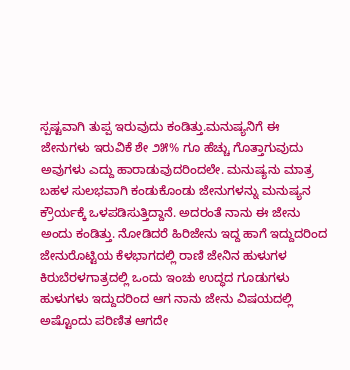ಸ್ಪಷ್ಟವಾಗಿ ತುಪ್ಪ ಇರುವುದು ಕಂಡಿತ್ತು.ಮನುಷ್ಯನಿಗೆ ಈ ಜೇನುಗಳು ಇರುವಿಕೆ ಶೇ ೨೫% ಗೂ ಹೆಚ್ಚು ಗೊತ್ತಾಗುವುದು ಅವುಗಳು ಎದ್ದು ಹಾರಾಡುವುದರಿಂದಲೇ. ಮನುಷ್ಯನು ಮಾತ್ರ ಬಹಳ ಸುಲಭವಾಗಿ ಕಂಡುಕೊಂಡು ಜೇನುಗಳನ್ನು ಮನುಷ್ಯನ ಕ್ರೌರ್ಯಕ್ಕೆ ಒಳಪಡಿಸುತ್ತಿದ್ದಾನೆ. ಅದರಂತೆ ನಾನು ಈ ಜೇನು ಅಂದು ಕಂಡಿತ್ತು. ನೋಡಿದರೆ ಹಿರಿಜೇನು ಇದ್ದ ಹಾಗೆ ಇದ್ದುದರಿಂದ ಜೇನುರೊಟ್ಟಿಯ ಕೆಳಭಾಗದಲ್ಲಿ ರಾಣಿ ಜೇನಿನ ಹುಳುಗಳ ಕಿರುಬೆರಳಗಾತ್ರದಲ್ಲಿ ಒಂದು ಇಂಚು ಉದ್ಧದ ಗೂಡುಗಳು ಹುಳುಗಳು ಇದ್ದುದರಿಂದ ಆಗ ನಾನು ಜೇನು ವಿಷಯದಲ್ಲಿ ಅಷ್ಟೊಂದು ಪರಿಣಿತ ಆಗದೇ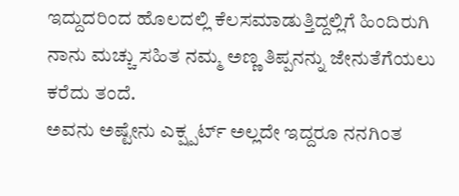ಇದ್ದುದರಿಂದ ಹೊಲದಲ್ಲಿ ಕೆಲಸಮಾಡುತ್ತಿದ್ದಲ್ಲಿಗೆ ಹಿಂದಿರುಗಿ ನಾನು ಮಚ್ಚು ಸಹಿತ ನಮ್ಮ ಅಣ್ಣ ತಿಪ್ಪನನ್ನು ಜೇನುತೆಗೆಯಲು ಕರೆದು ತಂದೆ.
ಅವನು ಅಷ್ಟೇನು ಎಕ್ಷ್ಪರ್ಟ್ ಅಲ್ಲದೇ ಇದ್ದರೂ ನನಗಿಂತ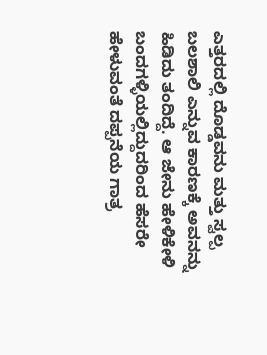ಎತ್ತರದಲ್ಲಿ ದೊಡ್ಡವನು ಮತ್ತು ಸ್ವಲ್ಪ ಬಲಶಾಲಿ ಎನ್ನುವ ಕಾರಣಕ್ಕೆ ಅವನನ್ನು ಹಿಡಿದು ತಂದಿದ್ದೆ. ಆ ಜೇನು ಹೇಳಿಕೇಳಿ ಬಂದಗಳ್ಳಿಯಲ್ಲಿದ್ದುದರಿಂದ ಹೆಸರೇ ಹೇಳುವಂತೆ ದಪ್ಪನೆಯ ಗಾತ್ರ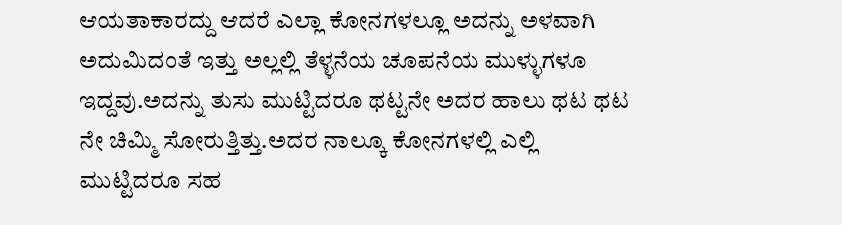ಆಯತಾಕಾರದ್ದು ಆದರೆ ಎಲ್ಲಾ ಕೋನಗಳಲ್ಲೂ ಅದನ್ನು ಅಳವಾಗಿ ಅದುಮಿದಂತೆ ಇತ್ತು ಅಲ್ಲಲ್ಲಿ ತೆಳ್ಳನೆಯ ಚೂಪನೆಯ ಮುಳ್ಳುಗಳೂ ಇದ್ದವು.ಅದನ್ನು ತುಸು ಮುಟ್ಟಿದರೂ ಥಟ್ಟನೇ ಅದರ ಹಾಲು ಥಟ ಥಟ ನೇ ಚಿಮ್ಮಿ ಸೋರುತ್ತಿತ್ತು.ಅದರ ನಾಲ್ಕೂ ಕೋನಗಳಲ್ಲಿ ಎಲ್ಲಿ ಮುಟ್ಟಿದರೂ ಸಹ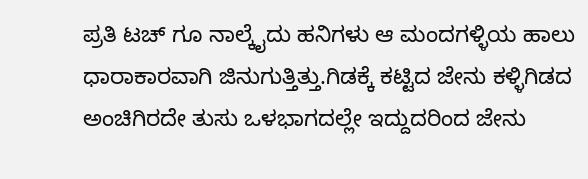ಪ್ರತಿ ಟಚ್ ಗೂ ನಾಲ್ಕೈದು ಹನಿಗಳು ಆ ಮಂದಗಳ್ಳಿಯ ಹಾಲು ಧಾರಾಕಾರವಾಗಿ ಜಿನುಗುತ್ತಿತ್ತು.ಗಿಡಕ್ಕೆ ಕಟ್ಟಿದ ಜೇನು ಕಳ್ಳಿಗಿಡದ ಅಂಚಿಗಿರದೇ ತುಸು ಒಳಭಾಗದಲ್ಲೇ ಇದ್ದುದರಿಂದ ಜೇನು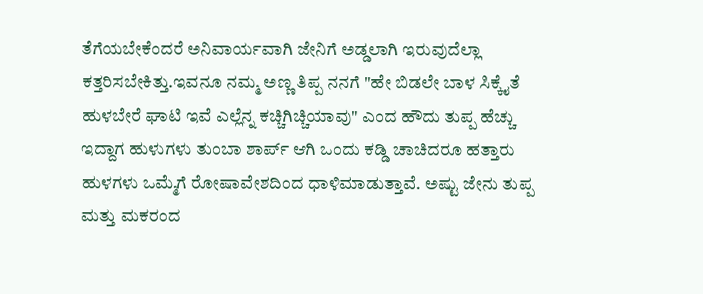ತೆಗೆಯಬೇಕೆಂದರೆ ಅನಿವಾರ್ಯವಾಗಿ ಜೇನಿಗೆ ಅಡ್ಡಲಾಗಿ ಇರುವುದೆಲ್ಲಾ ಕತ್ತರಿಸಬೇಕಿತ್ತು.ಇವನೂ ನಮ್ಮ ಅಣ್ಣ ತಿಪ್ಪ ನನಗೆ "ಹೇ ಬಿಡಲೇ ಬಾಳ ಸಿಕ್ಕೈತೆ ಹುಳಬೇರೆ ಘಾಟಿ ಇವೆ ಎಲ್ಲೆನ್ನ ಕಚ್ಚಿಗಿಚ್ಚಿಯಾವು" ಎಂದ ಹೌದು ತುಪ್ಪ ಹೆಚ್ಚು ಇದ್ದಾಗ ಹುಳುಗಳು ತುಂಬಾ ಶಾರ್ಪ್ ಆಗಿ ಒಂದು ಕಡ್ಡಿ ಚಾಚಿದರೂ ಹತ್ತಾರು ಹುಳಗಳು ಒಮ್ಮೆಗೆ ರೋಷಾವೇಶದಿಂದ ಧಾಳಿಮಾಡುತ್ತಾವೆ. ಅಷ್ಟು ಜೇನು ತುಪ್ಪ ಮತ್ತು ಮಕರಂದ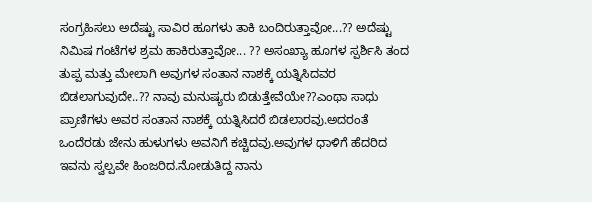ಸಂಗ್ರಹಿಸಲು ಅದೆಷ್ಟು ಸಾವಿರ ಹೂಗಳು ತಾಕಿ ಬಂದಿರುತ್ತಾವೋ...?? ಅದೆಷ್ಟು ನಿಮಿಷ ಗಂಟೆಗಳ ಶ್ರಮ ಹಾಕಿರುತ್ತಾವೋ... ?? ಅಸಂಖ್ಯಾ ಹೂಗಳ ಸ್ಪರ್ಶಿಸಿ ತಂದ ತುಪ್ಪ ಮತ್ತು ಮೇಲಾಗಿ ಅವುಗಳ ಸಂತಾನ ನಾಶಕ್ಕೆ ಯತ್ನಿಸಿದವರ ಬಿಡಲಾಗುವುದೇ..?? ನಾವು ಮನುಷ್ಯರು ಬಿಡುತ್ತೇವೆಯೇ??ಎಂಥಾ ಸಾಧು ಪ್ರಾಣಿಗಳು ಅವರ ಸಂತಾನ ನಾಶಕ್ಕೆ ಯತ್ನಿಸಿದರೆ ಬಿಡಲಾರವು.ಅದರಂತೆ ಒಂದೆರಡು ಜೇನು ಹುಳುಗಳು ಅವನಿಗೆ ಕಚ್ಚಿದವು.ಅವುಗಳ ಧಾಳಿಗೆ ಹೆದರಿದ ಇವನು ಸ್ವಲ್ಪವೇ ಹಿಂಜರಿದ.ನೋಡುತಿದ್ದ ನಾನು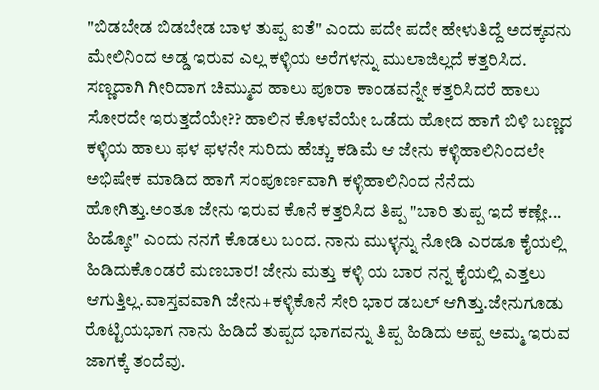"ಬಿಡಬೇಡ ಬಿಡಬೇಡ ಬಾಳ ತುಪ್ಪ ಐತೆ" ಎಂದು ಪದೇ ಪದೇ ಹೇಳುತಿದ್ದೆ ಅದಕ್ಕವನು ಮೇಲಿನಿಂದ ಅಡ್ಡ ಇರುವ ಎಲ್ಲ ಕಳ್ಳಿಯ ಅರೆಗಳನ್ನು ಮುಲಾಜಿಲ್ಲದೆ ಕತ್ತರಿಸಿದ. ಸಣ್ಣದಾಗಿ ಗೀರಿದಾಗ ಚಿಮ್ಮುವ ಹಾಲು ಪೂರಾ ಕಾಂಡವನ್ನೇ ಕತ್ತರಿಸಿದರೆ ಹಾಲು ಸೋರದೇ ಇರುತ್ತದೆಯೇ?? ಹಾಲಿನ ಕೊಳವೆಯೇ ಒಡೆದು ಹೋದ ಹಾಗೆ ಬಿಳಿ ಬಣ್ಣದ ಕಳ್ಳಿಯ ಹಾಲು ಫಳ ಫಳನೇ ಸುರಿದು ಹೆಚ್ಚು ಕಡಿಮೆ ಆ ಜೇನು ಕಳ್ಳಿಹಾಲಿನಿಂದಲೇ ಅಭಿಷೇಕ ಮಾಡಿದ ಹಾಗೆ ಸಂಪೂರ್ಣವಾಗಿ ಕಳ್ಳಿಹಾಲಿನಿಂದ ನೆನೆದು ಹೋಗಿತ್ತು.ಅಂತೂ ಜೇನು ಇರುವ ಕೊನೆ ಕತ್ತರಿಸಿದ ತಿಪ್ಪ "ಬಾರಿ ತುಪ್ಪ ಇದೆ ಕಣ್ಲೇ... ಹಿಡ್ಕೋ" ಎಂದು ನನಗೆ ಕೊಡಲು ಬಂದ. ನಾನು ಮುಳ್ಳನ್ನು ನೋಡಿ ಎರಡೂ ಕೈಯಲ್ಲಿ ಹಿಡಿದುಕೊಂಡರೆ ಮಣಬಾರ! ಜೇನು ಮತ್ತು ಕಳ್ಳಿ ಯ ಬಾರ ನನ್ನ ಕೈಯಲ್ಲಿ ಎತ್ತಲು ಆಗುತ್ತಿಲ್ಲ.ವಾಸ್ತವವಾಗಿ ಜೇನು+ಕಳ್ಳಿಕೊನೆ ಸೇರಿ ಭಾರ ಡಬಲ್ ಆಗಿತ್ತು.ಜೇನುಗೂಡು ರೊಟ್ಟಿಯಭಾಗ ನಾನು ಹಿಡಿದೆ ತುಪ್ಪದ ಭಾಗವನ್ನು ತಿಪ್ಪ ಹಿಡಿದು ಅಪ್ಪ ಅಮ್ಮ ಇರುವ ಜಾಗಕ್ಕೆ ತಂದೆವು.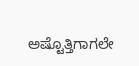ಅಷ್ಟೊತ್ತಿಗಾಗಲೇ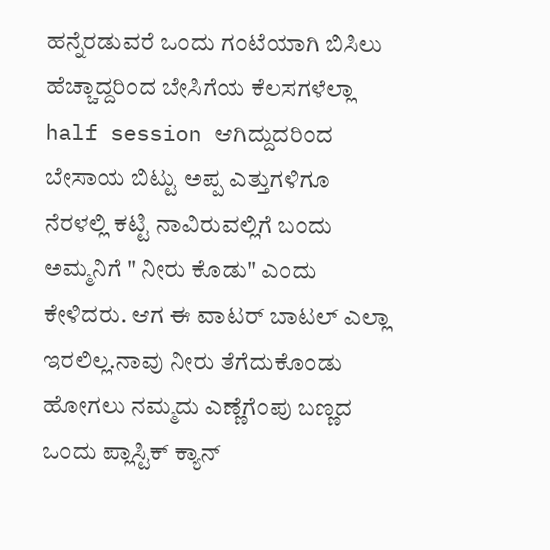ಹನ್ನೆರಡುವರೆ ಒಂದು ಗಂಟೆಯಾಗಿ ಬಿಸಿಲು ಹೆಚ್ಚಾದ್ದರಿಂದ ಬೇಸಿಗೆಯ ಕೆಲಸಗಳೆಲ್ಲಾ half session ಆಗಿದ್ದುದರಿಂದ ಬೇಸಾಯ ಬಿಟ್ಟು ಅಪ್ಪ ಎತ್ತುಗಳಿಗೂ ನೆರಳಲ್ಲಿ ಕಟ್ಟಿ ನಾವಿರುವಲ್ಲಿಗೆ ಬಂದು ಅಮ್ಮನಿಗೆ " ನೀರು ಕೊಡು" ಎಂದು ಕೇಳಿದರು. ಆಗ ಈ ವಾಟರ್ ಬಾಟಲ್ ಎಲ್ಲಾ ಇರಲಿಲ್ಲ.ನಾವು ನೀರು ತೆಗೆದುಕೊಂಡು ಹೋಗಲು ನಮ್ಮದು ಎಣ್ಣೆಗೆಂಪು ಬಣ್ಣದ ಒಂದು ಪ್ಲಾಸ್ಟಿಕ್ ಕ್ಯಾನ್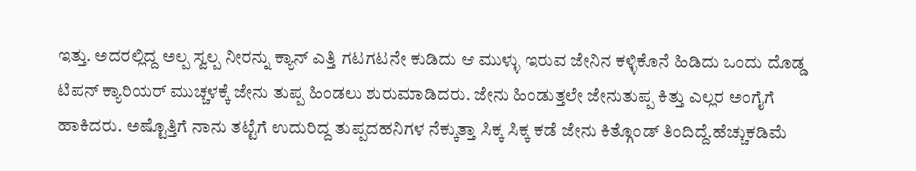ಇತ್ತು. ಅದರಲ್ಲಿದ್ದ ಅಲ್ಪ ಸ್ವಲ್ಪ ನೀರನ್ನು ಕ್ಯಾನ್ ಎತ್ತಿ ಗಟಗಟನೇ ಕುಡಿದು ಆ ಮುಳ್ಳು ಇರುವ ಜೇನಿನ ಕಳ್ಳಿಕೊನೆ ಹಿಡಿದು ಒಂದು ದೊಡ್ಡ ಟಿಪನ್ ಕ್ಯಾರಿಯರ್ ಮುಚ್ಚಳಕ್ಕೆ ಜೇನು ತುಪ್ಪ ಹಿಂಡಲು ಶುರುಮಾಡಿದರು. ಜೇನು ಹಿಂಡುತ್ತಲೇ ಜೇನುತುಪ್ಪ ಕಿತ್ತು ಎಲ್ಲರ ಅಂಗೈಗೆ ಹಾಕಿದರು. ಅಷ್ಟೊತ್ತಿಗೆ ನಾನು ತಟ್ಟೆಗೆ ಉದುರಿದ್ದ ತುಪ್ಪದಹನಿಗಳ ನೆಕ್ಕುತ್ತಾ ಸಿಕ್ಕ ಸಿಕ್ಕ ಕಡೆ ಜೇನು ಕಿತ್ಗೊಂಡ್ ತಿಂದಿದ್ದೆ.ಹೆಚ್ಚುಕಡಿಮೆ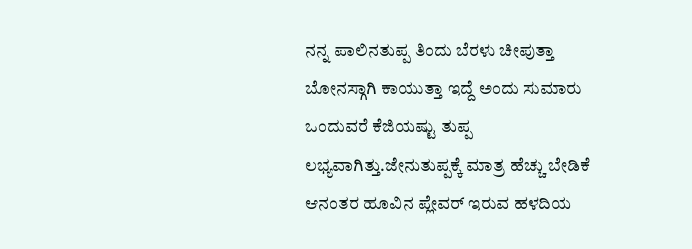ನನ್ನ ಪಾಲಿನತುಪ್ಪ ತಿಂದು ಬೆರಳು ಚೀಪುತ್ತಾ ಬೋನಸ್ಗಾಗಿ ಕಾಯುತ್ತಾ ಇದ್ದೆ ಅಂದು ಸುಮಾರು ಒಂದುವರೆ ಕೆಜಿಯಷ್ಟು ತುಪ್ಪ ಲಭ್ಯವಾಗಿತ್ತು.ಜೇನುತುಪ್ಪಕ್ಕೆ ಮಾತ್ರ ಹೆಚ್ಚು ಬೇಡಿಕೆ ಆನಂತರ ಹೂವಿನ ಪ್ಲೇವರ್ ಇರುವ ಹಳದಿಯ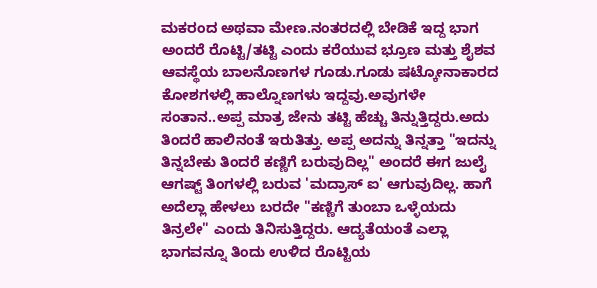ಮಕರಂದ ಅಥವಾ ಮೇಣ.ನಂತರದಲ್ಲಿ ಬೇಡಿಕೆ ಇದ್ದ ಭಾಗ ಅಂದರೆ ರೊಟ್ಟಿ/ತಟ್ಟಿ ಎಂದು ಕರೆಯುವ ಭ್ರೂಣ ಮತ್ತು ಶೈಶವ ಆವಸ್ಥೆಯ ಬಾಲನೊಣಗಳ ಗೂಡು.ಗೂಡು ಷಟ್ಕೋನಾಕಾರದ ಕೋಶಗಳಲ್ಲಿ ಹಾಲ್ನೊಣಗಳು ಇದ್ದವು.ಅವುಗಳೇ ಸಂತಾನ..ಅಪ್ಪ ಮಾತ್ರ ಜೇನು ತಟ್ಟಿ ಹೆಚ್ಚು ತಿನ್ನುತ್ತಿದ್ದರು.ಅದು ತಿಂದರೆ ಹಾಲಿನಂತೆ ಇರುತಿತ್ತು. ಅಪ್ಪ ಅದನ್ನು ತಿನ್ನತ್ತಾ "ಇದನ್ನು ತಿನ್ನಬೇಕು ತಿಂದರೆ ಕಣ್ಣಿಗೆ ಬರುವುದಿಲ್ಲ" ಅಂದರೆ ಈಗ ಜುಲೈ ಆಗಷ್ಟ್ ತಿಂಗಳಲ್ಲಿ ಬರುವ 'ಮದ್ರಾಸ್ ಐ' ಆಗುವುದಿಲ್ಲ. ಹಾಗೆ ಅದೆಲ್ಲಾ ಹೇಳಲು ಬರದೇ "ಕಣ್ಣಿಗೆ ತುಂಬಾ ಒಳ್ಳೆಯದು ತಿನ್ರಲೇ" ಎಂದು ತಿನಿಸುತ್ತಿದ್ದರು. ಆದ್ಯತೆಯಂತೆ ಎಲ್ಲಾ ಭಾಗವನ್ನೂ ತಿಂದು ಉಳಿದ ರೊಟ್ಟಿಯ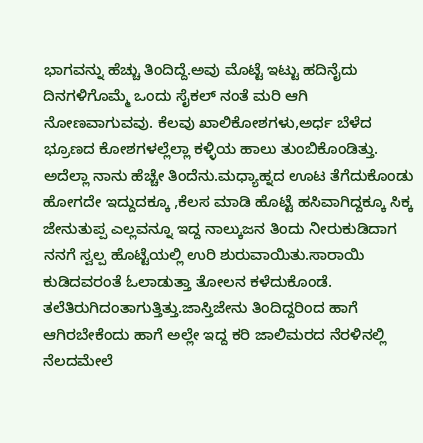ಭಾಗವನ್ನು ಹೆಚ್ಚು ತಿಂದಿದ್ದೆ.ಅವು ಮೊಟ್ಟೆ ಇಟ್ಟು ಹದಿನೈದು ದಿನಗಳಿಗೊಮ್ಮೆ ಒಂದು ಸೈಕಲ್ ನಂತೆ ಮರಿ ಆಗಿ ನೋಣವಾಗುವವು. ಕೆಲವು ಖಾಲಿಕೋಶಗಳು,ಅರ್ಧ ಬೆಳೆದ ಭ್ರೂಣದ ಕೋಶಗಳಲ್ಲೆಲ್ಲಾ ಕಳ್ಳಿಯ ಹಾಲು ತುಂಬಿಕೊಂಡಿತ್ತು. ಅದೆಲ್ಲಾ ನಾನು ಹೆಚ್ಚೇ ತಿಂದೆನು.ಮಧ್ಯಾಹ್ನದ ಊಟ ತೆಗೆದುಕೊಂಡು ಹೋಗದೇ ಇದ್ದುದಕ್ಕೂ ,ಕೆಲಸ ಮಾಡಿ ಹೊಟ್ಟೆ ಹಸಿವಾಗಿದ್ದಕ್ಕೂ ಸಿಕ್ಕ ಜೇನುತುಪ್ಪ ಎಲ್ಲವನ್ನೂ ಇದ್ದ ನಾಲ್ಕುಜನ ತಿಂದು ನೀರುಕುಡಿದಾಗ ನನಗೆ ಸ್ವಲ್ಪ ಹೊಟ್ಟೆಯಲ್ಲಿ ಉರಿ ಶುರುವಾಯಿತು.ಸಾರಾಯಿ ಕುಡಿದವರಂತೆ ಓಲಾಡುತ್ತಾ ತೋಲನ ಕಳೆದುಕೊಂಡೆ. ತಲೆತಿರುಗಿದಂತಾಗುತ್ತಿತ್ತು.ಜಾಸ್ತಿಜೇನು ತಿಂದಿದ್ದರಿಂದ ಹಾಗೆ ಆಗಿರಬೇಕೆಂದು ಹಾಗೆ ಅಲ್ಲೇ ಇದ್ದ ಕರಿ ಜಾಲಿಮರದ ನೆರಳಿನಲ್ಲಿ ನೆಲದಮೇಲೆ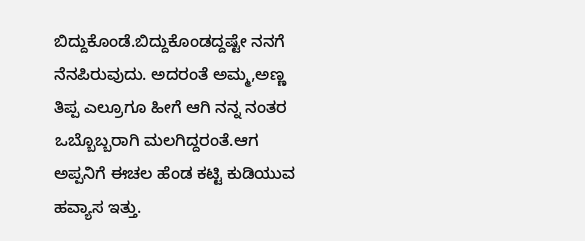ಬಿದ್ದುಕೊಂಡೆ.ಬಿದ್ದುಕೊಂಡದ್ದಷ್ಟೇ ನನಗೆ ನೆನಪಿರುವುದು. ಅದರಂತೆ ಅಮ್ಮ,ಅಣ್ಣ ತಿಪ್ಪ ಎಲ್ರೂಗೂ ಹೀಗೆ ಆಗಿ ನನ್ನ ನಂತರ ಒಬ್ಬೊಬ್ಬರಾಗಿ ಮಲಗಿದ್ದರಂತೆ.ಆಗ ಅಪ್ಪನಿಗೆ ಈಚಲ ಹೆಂಡ ಕಟ್ಟಿ ಕುಡಿಯುವ ಹವ್ಯಾಸ ಇತ್ತು.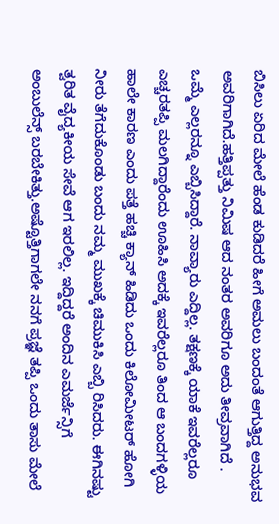ಬಿಸಿಲು ಏರಿದ ಮೇಲೆ ಹೆಂಡ ಕುಡಿದರೆ ಹೀಗೆ ಅಮಲು ಬಂದಂತೆ ಆಗುತ್ತಿದ್ದ ಅನುಭವ ಅವರಿಗಾಗಿದೆ.ಹತ್ತಿಪ್ಪತ್ತು ನಿಮಿಷ ಆದ ನಂತರ ಅವರಿಗೂ ಅದು ತೀವ್ರವಾಗಿದೆ . ಒಮ್ಮೆ ಎಲ್ಲರನ್ನೂ ಎಬ್ಬಿಸಿದ್ದಾರೆ. ನಾವ್ಯಾರು ಎದ್ದಿಲ್ಲ. ತಕ್ಷಣಕ್ಕೆ ಯಾಕೆ ಇವರೆಲ್ಲರೂ ಎಚ್ಚರತಪ್ಪಿ ಮಲಗಿದ್ದಾರೆಂದು ಊಹಿಸಿ ಅದಕ್ಕೆ ಇವರೆಲ್ಲರೂ ತಿಂದ ಆ ಬಂದಗಳ್ಳಿಯ ಹಾಲೇ ಕಾರಣ ಎಂದು ಪತ್ತೆ ಹಚ್ಚಿ ಕ್ಯಾನ್ ಹಿಡಿದು ಒಂದು ಕಿಲೋಮೀಟರ್ ಹೋಗಿ ನೀರು ತೆಗೆದುಕೊಂಡು ಬಂದು ನಮ್ಮ ಮುಖಕ್ಕೆ ಚಿಮುಕಿಸಿ ಎಬ್ಬಿ ರಿಸಿದರು. ಈಗಿನಷ್ಟು ತ್ವರಿತ ವೈದ್ಯಕೀಯ ಸೇವೆ ಆಗ ಇರಲಿಲ್ಲ. ಇದ್ದಿದ್ದರೆ ಅಂದಿನ ಎಮರ್ಜೆನ್ಸಿಗೆ ಅಂಬುಲೆನ್ಸ್ ಬರಬೇಕಿತ್ತು.ಅಷ್ಟೊತ್ತಿಗಾಗಲೇ ನನಗೆ ಪ್ರಜ್ಞೆ ತಪ್ಪಿ ಒಂದು ತಾಸು ಮೇಲೆ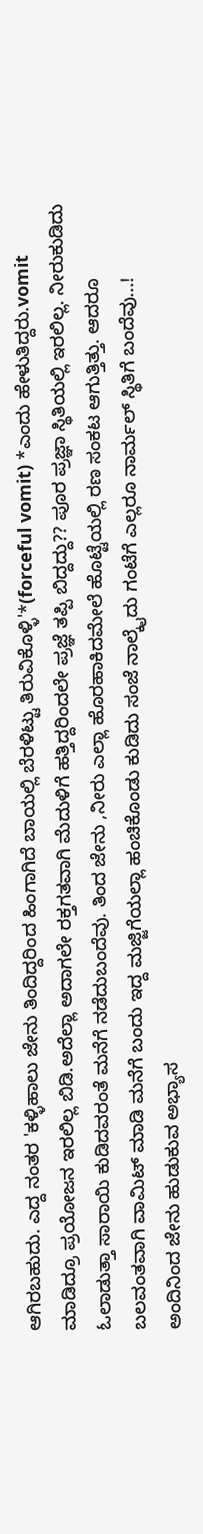ಆಗಿರಬಹುದು. ಎದ್ದ ನಂತರ 'ಕಳ್ಳಿಹಾಲು ಜೇನು ತಿಂದಿದ್ದರಿಂದ ಹಿಂಗಾಗಿದೆ ಬಾಯಲ್ಲಿ ಬೆರಳಿಟ್ಟು ತಿರುವಿಕೊಳ್ಳಿ'*(forceful vomit) *ಎಂದು ಹೇಳುತಿದ್ದರು.vomit ಮಾಡಿದ್ರೂ ಪ್ರಯೋಜನ ಇರಲಿಲ್ಲ ಬಿಡಿ.ಅದೆಲ್ಲಾ ಅದಾಗಲೇ ರಕ್ತಗತವಾಗಿ ಮೆದುಳಿಗೆ ಹತ್ತಿದ್ದರಿಂದಲೇ ಪ್ರಜ್ಞೆ ತಪ್ಪಿ ಬಿದ್ದದ್ದು?? ಪೂರ ಪ್ರಜ್ಞಾ ಸ್ಥಿತಿಯಲ್ಲಿ ಇರಲಿಲ್ಲ. ನೀರುಕುಡಿದು ಓಲಾಡುತ್ತಾ ಸಾರಾಯಿ ಕುಡಿದವರಂತೆ ಮನೆಗೆ ನಡೆದುಬಂದೆವು. ತಿಂದ ಜೇನು ,ನೀರು ಎಲ್ಲಾ ಹೊರಹಾಕಿದಮೇಲೆ ಹೊಟ್ಟೆಯಲ್ಲಿ ರಣ ಸಂಕಟ ಆಗುತ್ತಿತ್ತು. ಆದರೂ ಬಲವಂತವಾಗಿ ವಾಮಿಟ್ ಮಾಡಿ ಮನೆಗೆ ಬಂದು ಇದ್ದ ಮಜ್ಜಿಗೆಯಲ್ಲಾ ಹಂಚಿಕೊಂಡು ಕುಡಿದು ಸಂಜೆ ನಾಲ್ಕೈದು ಗಂಟೆಗೆ ಎಲ್ಲರೂ ನಾರ್ಮಲ್ ಸ್ಥಿತಿಗೆ ಬಂದೆವು...!
ಅಂದಿನಿಂದ ಜೇನು ಹುಡುಕುವ ಅಭ್ಯಾಸ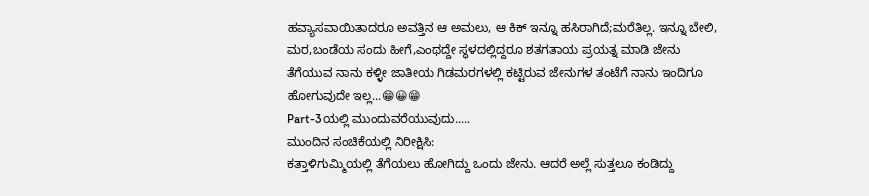ಹವ್ಯಾಸವಾಯಿತಾದರೂ ಅವತ್ತಿನ ಆ ಅಮಲು, ಆ ಕಿಕ್ ಇನ್ನೂ ಹಸಿರಾಗಿದೆ;ಮರೆತಿಲ್ಲ. ಇನ್ನೂ ಬೇಲಿ, ಮರ,ಬಂಡೆಯ ಸಂದು ಹೀಗೆ,ಎಂಥದ್ದೇ ಸ್ಥಳದಲ್ಲಿದ್ದರೂ ಶತಗತಾಯ ಪ್ರಯತ್ನ ಮಾಡಿ ಜೇನು ತೆಗೆಯುವ ನಾನು ಕಳ್ಳೀ ಜಾತೀಯ ಗಿಡಮರಗಳಲ್ಲಿ ಕಟ್ಟಿರುವ ಜೇನುಗಳ ತಂಟೆಗೆ ನಾನು ಇಂದಿಗೂ ಹೋಗುವುದೇ ಇಲ್ಲ...😁😀😁
Part-3ಯಲ್ಲಿ ಮುಂದುವರೆಯುವುದು.....
ಮುಂದಿನ ಸಂಚಿಕೆಯಲ್ಲಿ ನಿರೀಕ್ಷಿಸಿ:
ಕತ್ತಾಳಿಗುಮ್ಮಿಯಲ್ಲಿ ತೆಗೆಯಲು ಹೋಗಿದ್ದು ಒಂದು ಜೇನು. ಆದರೆ ಅಲ್ಲೆ ಸುತ್ತಲೂ ಕಂಡಿದ್ದು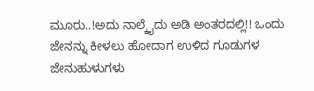ಮೂರು..!ಅದು ನಾಲ್ಕೈದು ಅಡಿ ಅಂತರದಲ್ಲಿ!! ಒಂದು ಜೇನನ್ನು ಕೀಳಲು ಹೋದಾಗ ಉಳಿದ ಗೂಡುಗಳ ಜೇನುಹುಳುಗಳು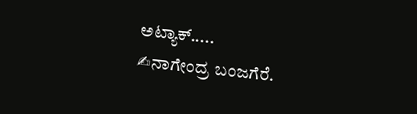ಅಟ್ಯಾಕ್.....
✍ನಾಗೇಂದ್ರ ಬಂಜಗೆರೆ.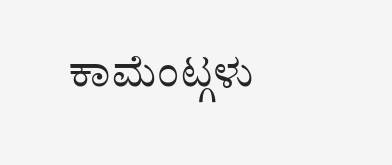ಕಾಮೆಂಟ್ಗಳು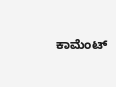ಕಾಮೆಂಟ್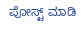ಪೋಸ್ಟ್ ಮಾಡಿ